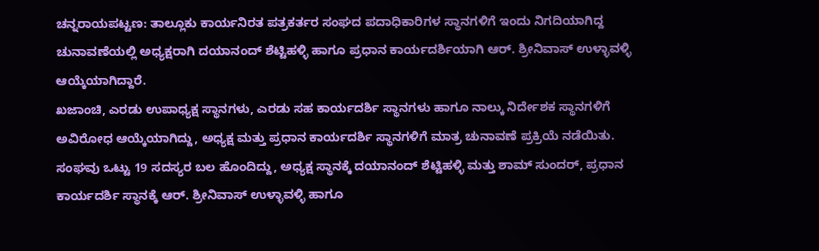ಚನ್ನರಾಯಪಟ್ಟಣ: ತಾಲ್ಲೂಕು ಕಾರ್ಯನಿರತ ಪತ್ರಕರ್ತರ ಸಂಘದ ಪದಾಧಿಕಾರಿಗಳ ಸ್ಥಾನಗಳಿಗೆ ಇಂದು ನಿಗದಿಯಾಗಿದ್ದ ಚುನಾವಣೆಯಲ್ಲಿ ಅಧ್ಯಕ್ಷರಾಗಿ ದಯಾನಂದ್ ಶೆಟ್ಟಿಹಳ್ಳಿ ಹಾಗೂ ಪ್ರಧಾನ ಕಾರ್ಯದರ್ಶಿಯಾಗಿ ಆರ್. ಶ್ರೀನಿವಾಸ್ ಉಳ್ಳಾವಳ್ಳಿ ಆಯ್ಕೆಯಾಗಿದ್ದಾರೆ.
ಖಜಾಂಚಿ, ಎರಡು ಉಪಾಧ್ಯಕ್ಷ ಸ್ಥಾನಗಳು, ಎರಡು ಸಹ ಕಾರ್ಯದರ್ಶಿ ಸ್ಥಾನಗಳು ಹಾಗೂ ನಾಲ್ಕು ನಿರ್ದೇಶಕ ಸ್ಥಾನಗಳಿಗೆ ಅವಿರೋಧ ಆಯ್ಕೆಯಾಗಿದ್ದು, ಅಧ್ಯಕ್ಷ ಮತ್ತು ಪ್ರಧಾನ ಕಾರ್ಯದರ್ಶಿ ಸ್ಥಾನಗಳಿಗೆ ಮಾತ್ರ ಚುನಾವಣೆ ಪ್ರಕ್ರಿಯೆ ನಡೆಯಿತು.
ಸಂಘವು ಒಟ್ಟು 19 ಸದಸ್ಯರ ಬಲ ಹೊಂದಿದ್ದು, ಅಧ್ಯಕ್ಷ ಸ್ಥಾನಕ್ಕೆ ದಯಾನಂದ್ ಶೆಟ್ಟಿಹಳ್ಳಿ ಮತ್ತು ಶಾಮ್ ಸುಂದರ್, ಪ್ರಧಾನ ಕಾರ್ಯದರ್ಶಿ ಸ್ಥಾನಕ್ಕೆ ಆರ್. ಶ್ರೀನಿವಾಸ್ ಉಳ್ಳಾವಳ್ಳಿ ಹಾಗೂ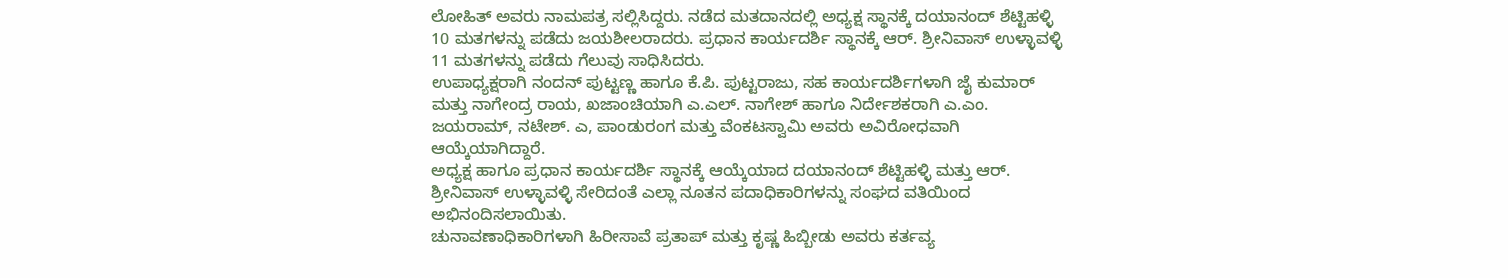ಲೋಹಿತ್ ಅವರು ನಾಮಪತ್ರ ಸಲ್ಲಿಸಿದ್ದರು. ನಡೆದ ಮತದಾನದಲ್ಲಿ ಅಧ್ಯಕ್ಷ ಸ್ಥಾನಕ್ಕೆ ದಯಾನಂದ್ ಶೆಟ್ಟಿಹಳ್ಳಿ 10 ಮತಗಳನ್ನು ಪಡೆದು ಜಯಶೀಲರಾದರು. ಪ್ರಧಾನ ಕಾರ್ಯದರ್ಶಿ ಸ್ಥಾನಕ್ಕೆ ಆರ್. ಶ್ರೀನಿವಾಸ್ ಉಳ್ಳಾವಳ್ಳಿ 11 ಮತಗಳನ್ನು ಪಡೆದು ಗೆಲುವು ಸಾಧಿಸಿದರು.
ಉಪಾಧ್ಯಕ್ಷರಾಗಿ ನಂದನ್ ಪುಟ್ಟಣ್ಣ ಹಾಗೂ ಕೆ.ಪಿ. ಪುಟ್ಟರಾಜು, ಸಹ ಕಾರ್ಯದರ್ಶಿಗಳಾಗಿ ಜೈ ಕುಮಾರ್ ಮತ್ತು ನಾಗೇಂದ್ರ ರಾಯ, ಖಜಾಂಚಿಯಾಗಿ ಎ.ಎಲ್. ನಾಗೇಶ್ ಹಾಗೂ ನಿರ್ದೇಶಕರಾಗಿ ಎ.ಎಂ. ಜಯರಾಮ್, ನಟೇಶ್. ಎ, ಪಾಂಡುರಂಗ ಮತ್ತು ವೆಂಕಟಸ್ವಾಮಿ ಅವರು ಅವಿರೋಧವಾಗಿ ಆಯ್ಕೆಯಾಗಿದ್ದಾರೆ.
ಅಧ್ಯಕ್ಷ ಹಾಗೂ ಪ್ರಧಾನ ಕಾರ್ಯದರ್ಶಿ ಸ್ಥಾನಕ್ಕೆ ಆಯ್ಕೆಯಾದ ದಯಾನಂದ್ ಶೆಟ್ಟಿಹಳ್ಳಿ ಮತ್ತು ಆರ್. ಶ್ರೀನಿವಾಸ್ ಉಳ್ಳಾವಳ್ಳಿ ಸೇರಿದಂತೆ ಎಲ್ಲಾ ನೂತನ ಪದಾಧಿಕಾರಿಗಳನ್ನು ಸಂಘದ ವತಿಯಿಂದ ಅಭಿನಂದಿಸಲಾಯಿತು.
ಚುನಾವಣಾಧಿಕಾರಿಗಳಾಗಿ ಹಿರೀಸಾವೆ ಪ್ರತಾಪ್ ಮತ್ತು ಕೃಷ್ಣ ಹಿಬ್ಬೀಡು ಅವರು ಕರ್ತವ್ಯ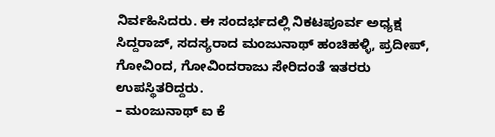ನಿರ್ವಹಿಸಿದರು. ಈ ಸಂದರ್ಭದಲ್ಲಿ ನಿಕಟಪೂರ್ವ ಅಧ್ಯಕ್ಷ ಸಿದ್ದರಾಜ್, ಸದಸ್ಯರಾದ ಮಂಜುನಾಥ್ ಹಂಚಿಹಳ್ಳಿ, ಪ್ರದೀಪ್, ಗೋವಿಂದ, ಗೋವಿಂದರಾಜು ಸೇರಿದಂತೆ ಇತರರು ಉಪಸ್ಥಿತರಿದ್ದರು.
– ಮಂಜುನಾಥ್ ಐ ಕೆ